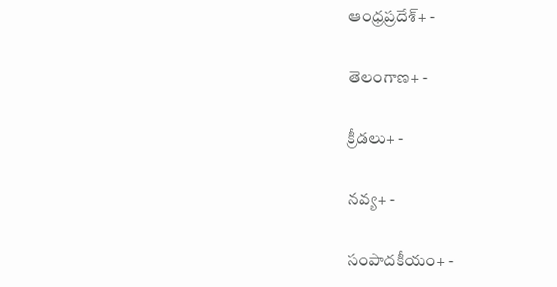ఆంధ్రప్రదేశ్+ -

తెలంగాణ+ -

క్రీడలు+ -

నవ్య+ -

సంపాదకీయం+ -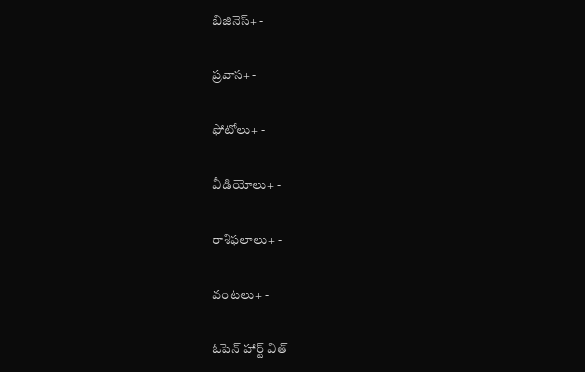బిజినెస్+ -

ప్రవాస+ -

ఫోటోలు+ -

వీడియోలు+ -

రాశిఫలాలు+ -

వంటలు+ -

ఓపెన్ హార్ట్ విత్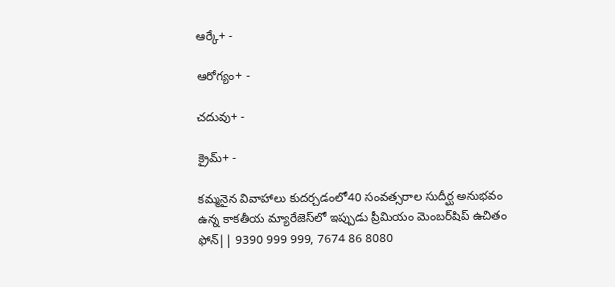ఆర్కే+ -

ఆరోగ్యం+ -

చదువు+ -

క్రైమ్+ -

కమ్మనైన వివాహాలు కుదర్చడంలో40 సంవత్సరాల సుదీర్ఘ అనుభవం ఉన్న కాకతీయ మ్యారేజెస్‌లో ఇప్పుడు ప్రీమియం మెంబర్‌షిప్‌ ఉచితం ఫోన్|| 9390 999 999, 7674 86 8080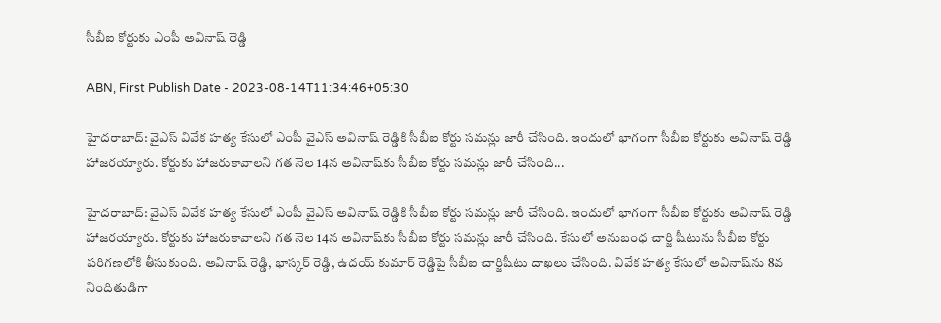సీబీఐ కోర్టుకు ఎంపీ అవినాష్ రెడ్డి

ABN, First Publish Date - 2023-08-14T11:34:46+05:30

హైదరాబాద్: వైఎస్ వివేక హత్య కేసులో ఎంపీ వైఎస్ అవినాష్ రెడ్డికి సీబీఐ కోర్టు సమన్లు జారీ చేసింది. ఇందులో భాగంగా సీబీఐ కోర్టుకు అవినాష్ రెడ్డి హాజరయ్యారు. కోర్టుకు హాజరుకావాలని గత నెల 14న అవినాష్‌కు సీబీఐ కోర్టు సమన్లు జారీ చేసింది...

హైదరాబాద్: వైఎస్ వివేక హత్య కేసులో ఎంపీ వైఎస్ అవినాష్ రెడ్డికి సీబీఐ కోర్టు సమన్లు జారీ చేసింది. ఇందులో భాగంగా సీబీఐ కోర్టుకు అవినాష్ రెడ్డి హాజరయ్యారు. కోర్టుకు హాజరుకావాలని గత నెల 14న అవినాష్‌కు సీబీఐ కోర్టు సమన్లు జారీ చేసింది. కేసులో అనుబంధ చార్జి షీటును సీబీఐ కోర్టు పరిగణలోకి తీసుకుంది. అవినాష్ రెడ్డి, భాస్కర్ రెడ్డి, ఉదయ్ కుమార్ రెడ్డిపై సీబీఐ చార్జిషీటు దాఖలు చేసింది. వివేక హత్య కేసులో అవినాష్‌ను 8వ నిందితుడిగా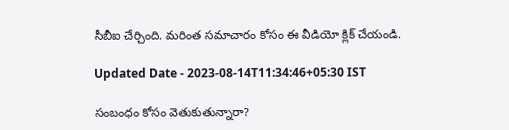సీబీఐ చేర్చింది. మరింత సమాచారం కోసం ఈ వీడియో క్లిక్ చేయండి.

Updated Date - 2023-08-14T11:34:46+05:30 IST

సంబంధం కోసం వెతుకుతున్నారా?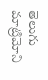తెలుగు మాట్రిమోని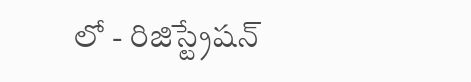లో - రిజిస్ట్రేషన్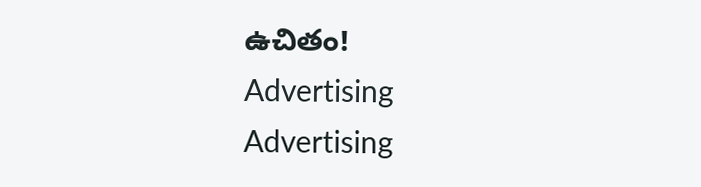ఉచితం!
Advertising
Advertising